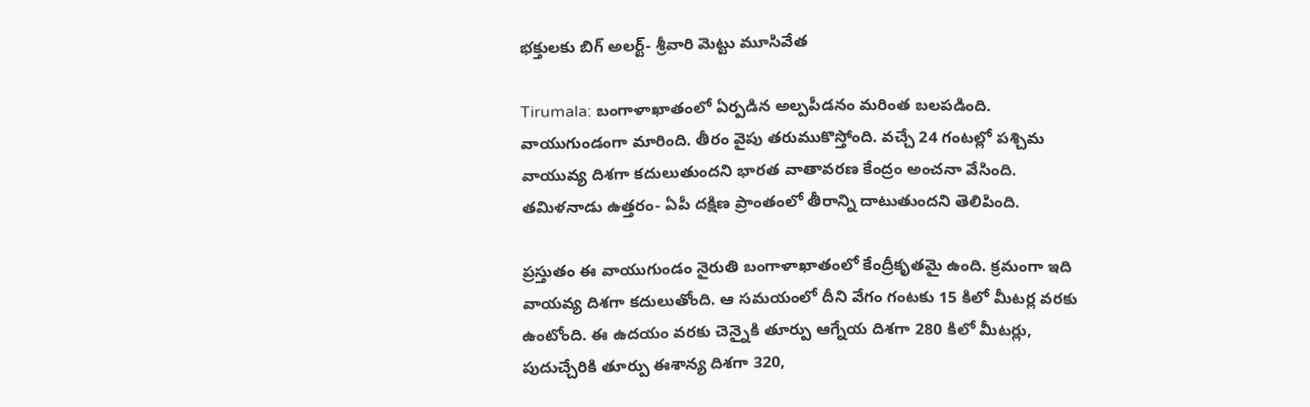భక్తులకు బిగ్ అలర్ట్- శ్రీవారి మెట్టు మూసివేత

Tirumala: బంగాళాఖాతంలో ఏర్పడిన అల్పపీడనం మరింత బలపడింది. వాయుగుండంగా మారింది. తీరం వైపు తరుముకొస్తోంది. వచ్చే 24 గంటల్లో పశ్చిమ వాయువ్య దిశగా కదులుతుందని భారత వాతావరణ కేంద్రం అంచనా వేసింది. తమిళనాడు ఉత్తరం- ఏపీ దక్షిణ ప్రాంతంలో తీరాన్ని దాటుతుందని తెలిపింది.

ప్రస్తుతం ఈ వాయుగుండం నైరుతి బంగాళాఖాతంలో కేంద్రీకృతమై ఉంది. క్రమంగా ఇది వాయవ్య దిశగా కదులుతోంది. ఆ సమయంలో దీని వేగం గంటకు 15 కిలో మీటర్ల వరకు ఉంటోంది. ఈ ఉదయం వరకు చెన్నైకి తూర్పు ఆగ్నేయ దిశగా 280 కిలో మీటర్లు, పుదుచ్చేరికి తూర్పు ఈశాన్య దిశగా 320,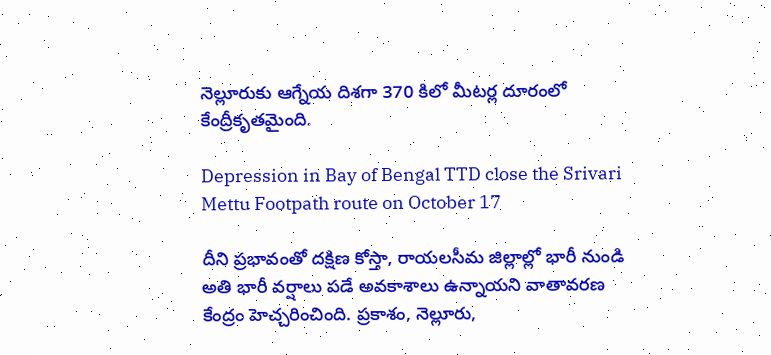నెల్లూరుకు ఆగ్నేయ దిశగా 370 కిలో మీటర్ల దూరంలో కేంద్రీకృతమైంది.

Depression in Bay of Bengal TTD close the Srivari Mettu Footpath route on October 17

దీని ప్రభావంతో దక్షిణ కోస్తా, రాయలసీమ జిల్లాల్లో భారీ నుండి అతి భారీ వర్షాలు పడే అవకాశాలు ఉన్నాయని వాతావరణ కేంద్రం హెచ్చరించింది. ప్రకాశం, నెల్లూరు,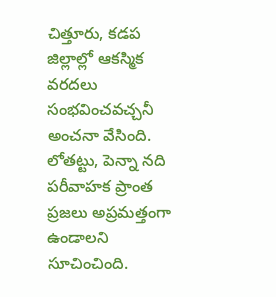చిత్తూరు, కడప జిల్లాల్లో ఆకస్మిక వరదలు సంభవించవచ్చనీ అంచనా వేసింది. లోతట్టు, పెన్నా నది పరీవాహక ప్రాంత ప్రజలు అప్రమత్తంగా ఉండాలని సూచించింది.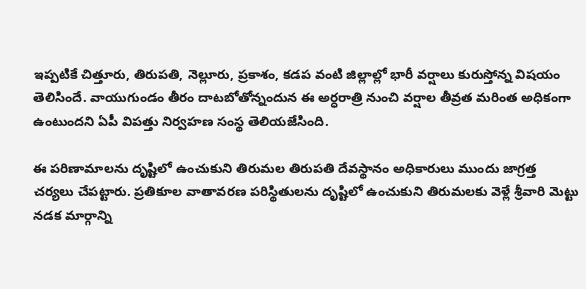ఇప్పటికే చిత్తూరు, తిరుపతి, నెల్లూరు, ప్రకాశం, కడప వంటి జిల్లాల్లో భారీ వర్షాలు కురుస్తోన్న విషయం తెలిసిందే. వాయుగుండం తీరం దాటబోతోన్నందున ఈ అర్ధరాత్రి నుంచి వర్షాల తీవ్రత మరింత అధికంగా ఉంటుందని ఏపీ విపత్తు నిర్వహణ సంస్థ తెలియజేసింది.

ఈ పరిణామాలను దృష్టిలో ఉంచుకుని తిరుమల తిరుపతి దేవస్థానం అధికారులు ముందు జాగ్రత్త చర్యలు చేపట్టారు. ప్రతికూల వాతావరణ పరిస్థితులను దృష్టిలో ఉంచుకుని తిరుమలకు వెళ్లే శ్రీవారి మెట్టు నడక మార్గాన్ని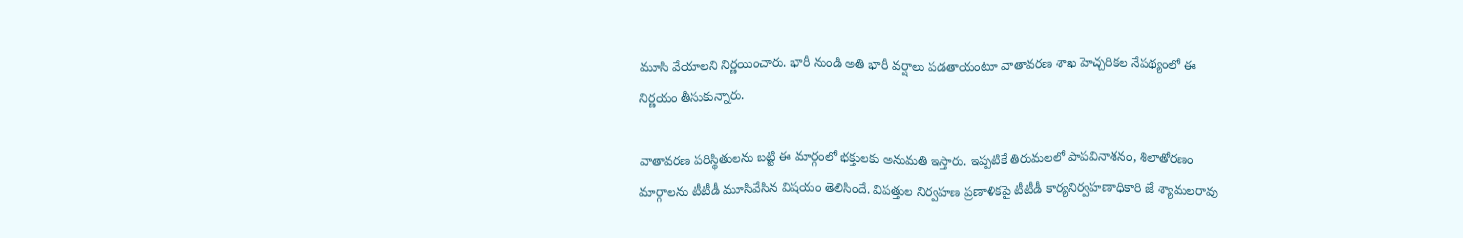మూసి వేయాలని నిర్ణయించారు. భారీ నుండి అతి భారీ వర్షాలు పడతాయంటూ వాతావరణ శాఖ హెచ్చరికల నేపథ్యంలో ఈ నిర్ణయం తీసుకున్నారు.

వాతావరణ పరిస్థితులను బట్టి ఈ మార్గంలో భక్తులకు అనుమతి ఇస్తారు. ఇప్పటికే తిరుమలలో పాపవినాశనం, శిలాతోరణం మార్గాలను టీటీడీ మూసివేసిన విషయం తెలిసిందే. విపత్తుల నిర్వహణ ప్రణాళికపై టీటీడీ కార్యనిర్వహణాధికారి జే శ్యామలరావు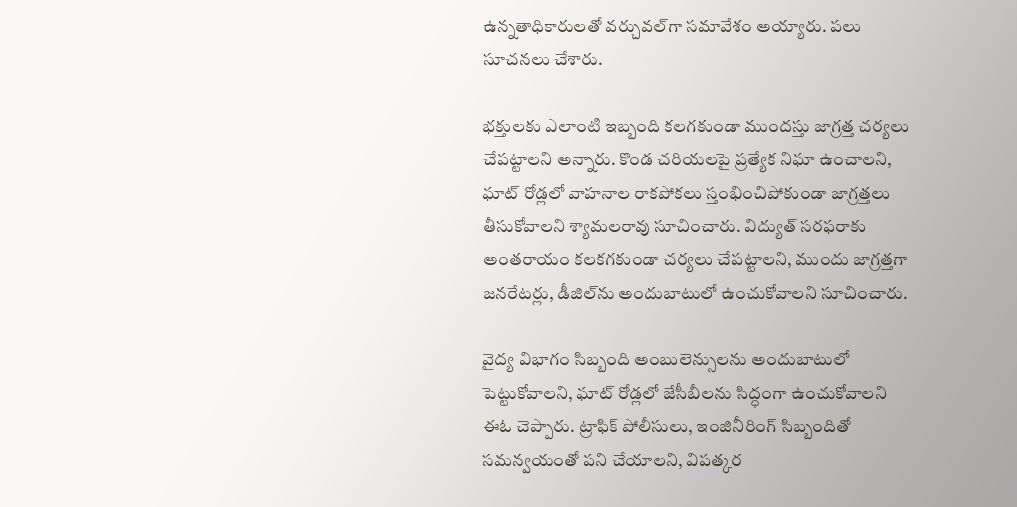ఉన్నతాధికారులతో వర్చువల్‌గా సమావేశం అయ్యారు. పలు సూచనలు చేశారు.

భక్తులకు ఎలాంటి ఇబ్బంది కలగకుండా ముందస్తు జాగ్రత్త చర్యలు చేపట్టాలని అన్నారు. కొండ చరియలపై ప్రత్యేక నిఘా ఉంచాలని, ఘాట్ రోడ్లలో వాహనాల రాకపోకలు స్తంభించిపోకుండా జాగ్రత్తలు తీసుకోవాలని శ్యామలరావు సూచించారు. విద్యుత్ సరఫరాకు అంతరాయం కలకగకుండా చర్యలు చేపట్టాలని, ముందు జాగ్రత్తగా జనరేటర్లు, డీజిల్‌ను అందుబాటులో ఉంచుకోవాలని సూచించారు.

వైద్య విభాగం సిబ్బంది అంబులెన్సులను అందుబాటులో పెట్టుకోవాలని, ఘాట్ రోడ్లలో జేసీబీలను సిద్ధంగా ఉంచుకోవాలని ఈఓ చెప్పారు. ట్రాఫిక్ పోలీసులు, ఇంజినీరింగ్ సిబ్బందితో సమన్వయంతో పని చేయాలని, విపత్కర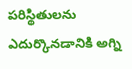పరిస్థితులను ఎదుర్కొనడానికి అగ్ని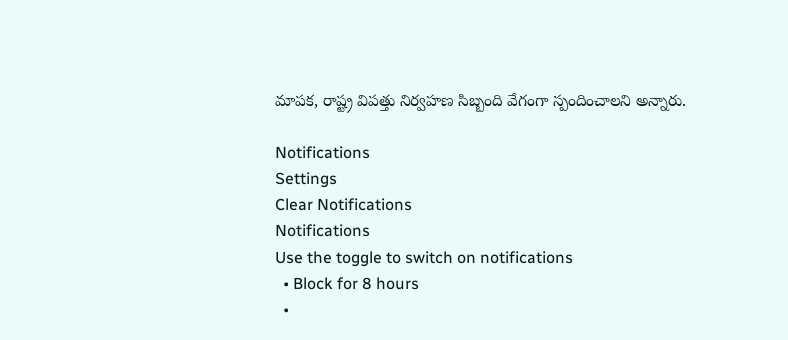మాపక, రాష్ట్ర విపత్తు నిర్వహణ సిబ్బంది వేగంగా స్పందించాలని అన్నారు.

Notifications
Settings
Clear Notifications
Notifications
Use the toggle to switch on notifications
  • Block for 8 hours
  •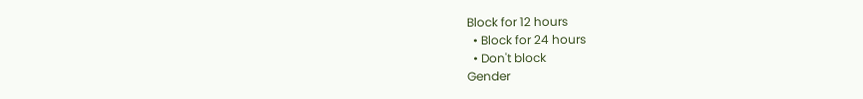Block for 12 hours
  • Block for 24 hours
  • Don't block
Gender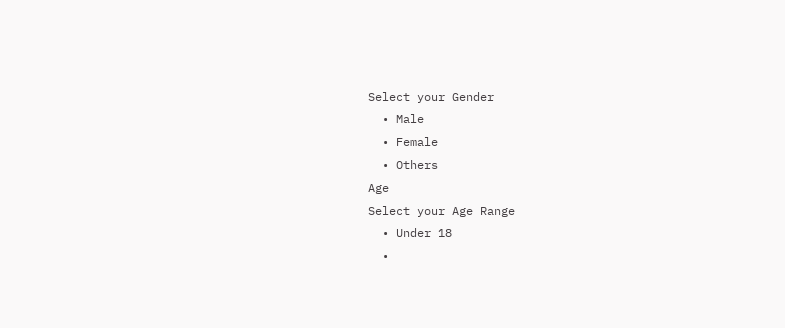Select your Gender
  • Male
  • Female
  • Others
Age
Select your Age Range
  • Under 18
  •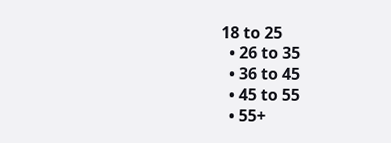18 to 25
  • 26 to 35
  • 36 to 45
  • 45 to 55
  • 55+